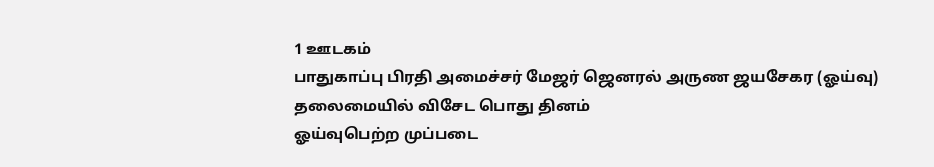1 ஊடகம்
பாதுகாப்பு பிரதி அமைச்சர் மேஜர் ஜெனரல் அருண ஜயசேகர (ஓய்வு) தலைமையில் விசேட பொது தினம்
ஓய்வுபெற்ற முப்படை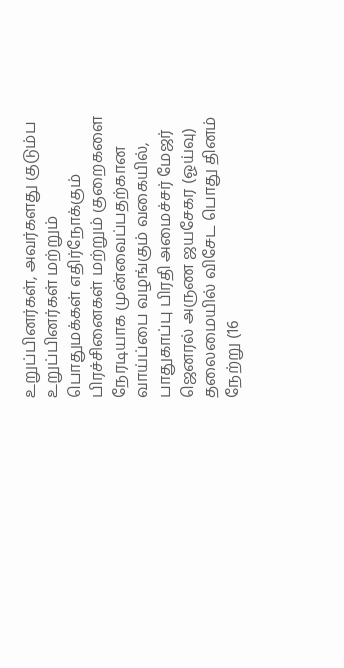உறுப்பினர்கள், அவர்களது குடும்ப உறுப்பினர்கள் மற்றும் பொதுமக்கள் எதிர்நோக்கும் பிரச்சினைகள் மற்றும் குறைகளை நேரடியாக முன்வைப்பதற்கான வாய்ப்பை வழங்கும் வகையில், பாதுகாப்பு பிரதி அமைச்சர் மேஜர் ஜெனரல் அருண ஜயசேகர (ஓய்வு) தலைமையில் விசேட பொது தினம் நேற்று (16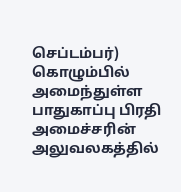செப்டம்பர்) கொழும்பில் அமைந்துள்ள பாதுகாப்பு பிரதி அமைச்சரின் அலுவலகத்தில்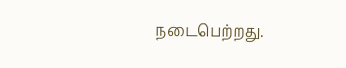நடைபெற்றது.